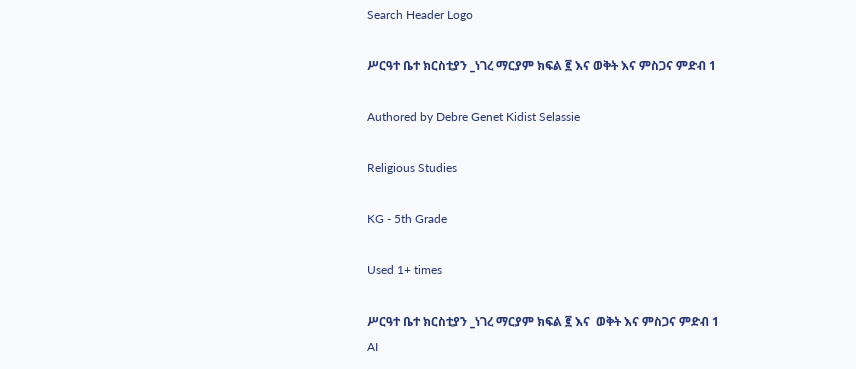Search Header Logo

ሥርዓተ ቤተ ክርስቲያን _ነገረ ማርያም ክፍል ፪ እና ወቅት እና ምስጋና ምድብ 1

Authored by Debre Genet Kidist Selassie

Religious Studies

KG - 5th Grade

Used 1+ times

ሥርዓተ ቤተ ክርስቲያን _ነገረ ማርያም ክፍል ፪ እና  ወቅት እና ምስጋና ምድብ 1
AI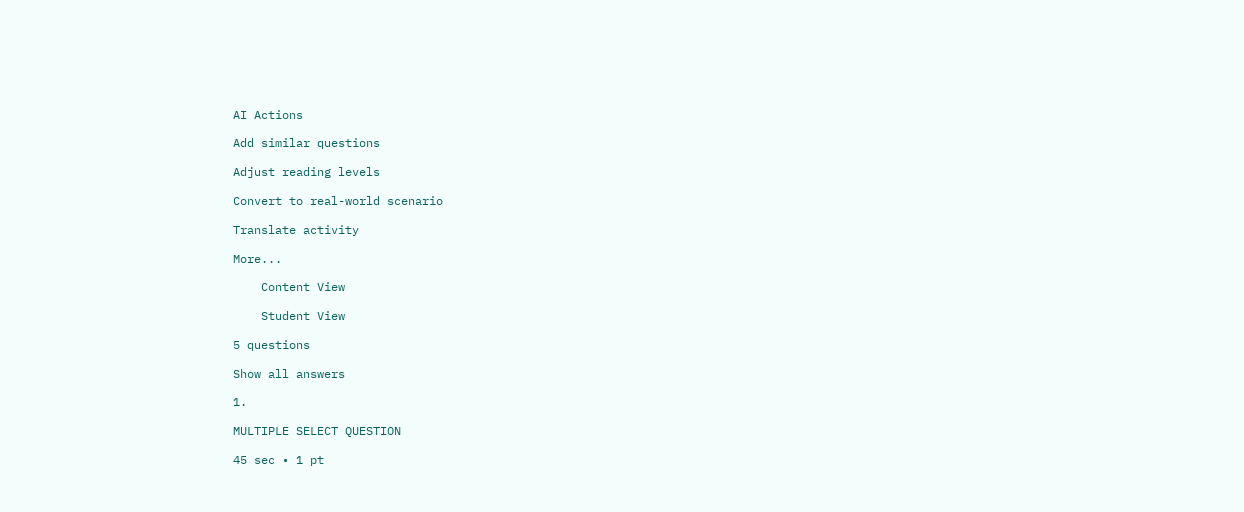AI Actions

Add similar questions

Adjust reading levels

Convert to real-world scenario

Translate activity

More...

    Content View

    Student View

5 questions

Show all answers

1.

MULTIPLE SELECT QUESTION

45 sec • 1 pt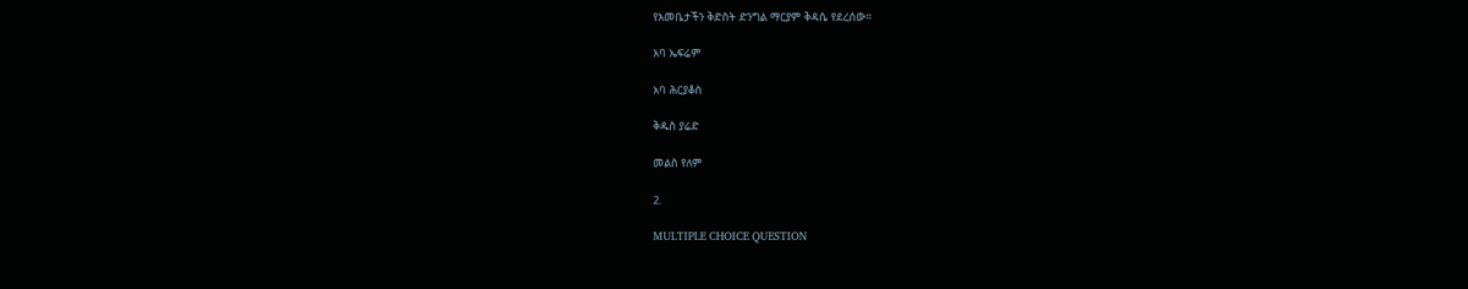የእመቤታችን ቅድስት ድንግል ማርያም ቅዳሴ የደረሰው።

አባ ኤፍሬም

አባ ሕርያቆስ

ቅዱስ ያሬድ

መልስ የለም

2.

MULTIPLE CHOICE QUESTION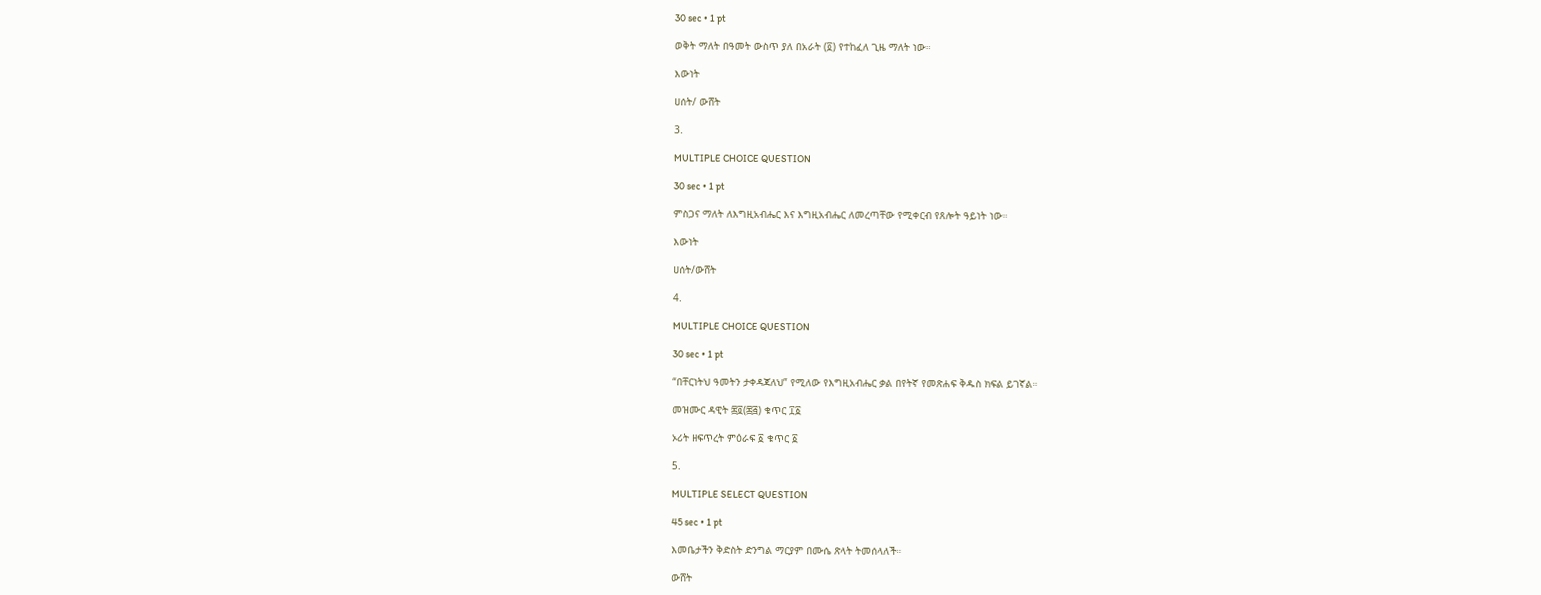30 sec • 1 pt

ወቅት ማለት በዓመት ውስጥ ያለ በአራት (፬) የተከፈለ ጊዜ ማለት ነው።

እውነት

ሀሰት/ ውሸት

3.

MULTIPLE CHOICE QUESTION

30 sec • 1 pt

ምስጋና ማለት ለእግዚአብሔር እና እግዚአብሔር ለመረጣቸው የሚቀርብ የጸሎት ዓይነት ነው።

እውነት

ሀሰት/ውሸት

4.

MULTIPLE CHOICE QUESTION

30 sec • 1 pt

“በቸርነትህ ዓመትን ታቀዳጃለህ” የሚለው የእግዚአብሔር ቃል በየትኛ የመጽሐፍ ቅዱስ ክፍል ይገኛል።

መዝሙር ዳዊት ፷፬(፷፭) ቁጥር ፲፩

ኦሪት ዘፍጥረት ምዕራፍ ፩ ቁጥር ፩

5.

MULTIPLE SELECT QUESTION

45 sec • 1 pt

እመቤታችን ቅድስት ድንግል ማርያም በሙሴ ጽላት ትመሰላለች።

ውሸት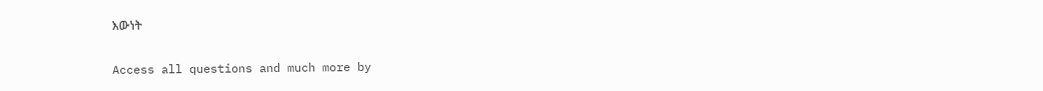እውነት

Access all questions and much more by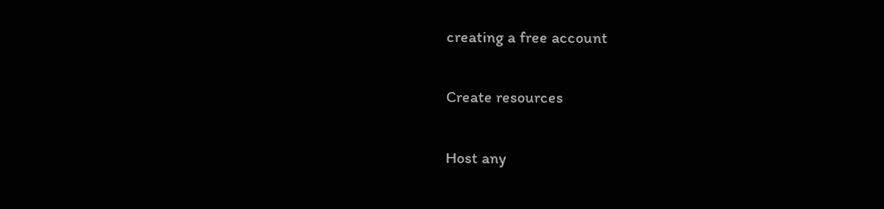creating a free account

Create resources

Host any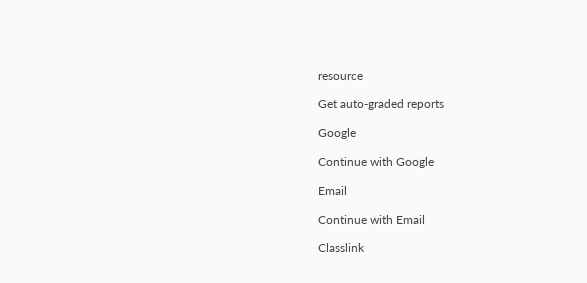resource

Get auto-graded reports

Google

Continue with Google

Email

Continue with Email

Classlink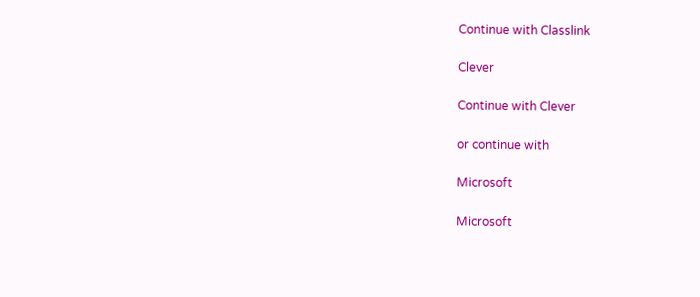Continue with Classlink

Clever

Continue with Clever

or continue with

Microsoft

Microsoft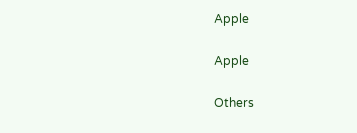Apple

Apple

Others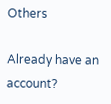Others

Already have an account?